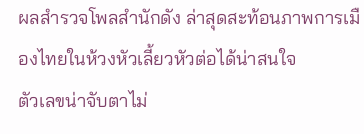ผลสำรวจโพลสำนักดัง ล่าสุดสะท้อนภาพการเมืองไทยในห้วงหัวเลี้ยวหัวต่อได้น่าสนใจ
ตัวเลขน่าจับตาไม่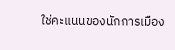ใช่คะแนนของนักการเมือง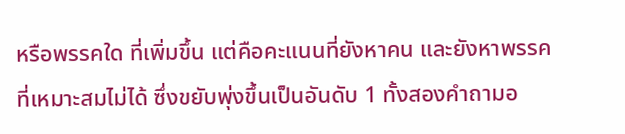หรือพรรคใด ที่เพิ่มขึ้น แต่คือคะแนนที่ยังหาคน และยังหาพรรคที่เหมาะสมไม่ได้ ซึ่งขยับพุ่งขึ้นเป็นอันดับ 1 ทั้งสองคำถามอ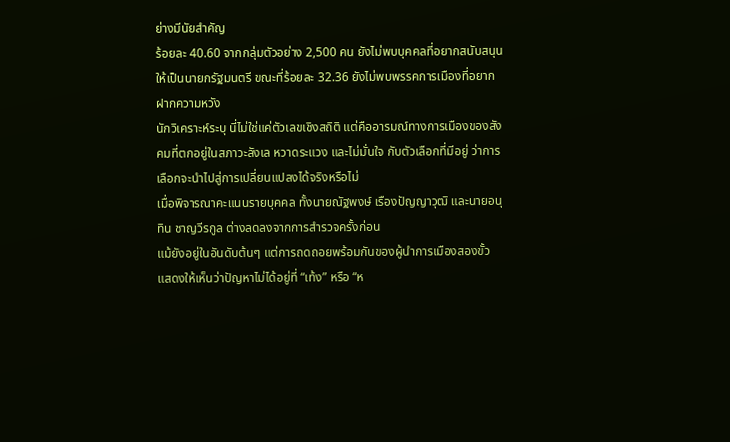ย่างมีนัยสำคัญ
ร้อยละ 40.60 จากกลุ่มตัวอย่าง 2,500 คน ยังไม่พบบุคคลที่อยากสนับสนุนให้เป็นนายกรัฐมนตรี ขณะที่ร้อยละ 32.36 ยังไม่พบพรรคการเมืองที่อยากฝากความหวัง
นักวิเคราะห์ระบุ นี่ไม่ใช่แค่ตัวเลขเชิงสถิติ แต่คืออารมณ์ทางการเมืองของสังคมที่ตกอยู่ในสภาวะลังเล หวาดระแวง และไม่มั่นใจ กับตัวเลือกที่มีอยู่ ว่าการเลือกจะนำไปสู่การเปลี่ยนแปลงได้จริงหรือไม่
เมื่อพิจารณาคะแนนรายบุคคล ทั้งนายณัฐพงษ์ เรืองปัญญาวุฒิ และนายอนุทิน ชาญวีรกูล ต่างลดลงจากการสำรวจครั้งก่อน
แม้ยังอยู่ในอันดับต้นๆ แต่การถดถอยพร้อมกันของผู้นำการเมืองสองขั้ว แสดงให้เห็นว่าปัญหาไม่ได้อยู่ที่ “เท้ง” หรือ “ห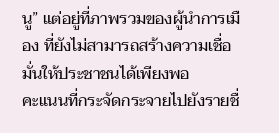นู” แต่อยู่ที่ภาพรวมของผู้นำการเมือง ที่ยังไม่สามารถสร้างความเชื่อมั่นให้ประชาชนได้เพียงพอ
คะแนนที่กระจัดกระจายไปยังรายชื่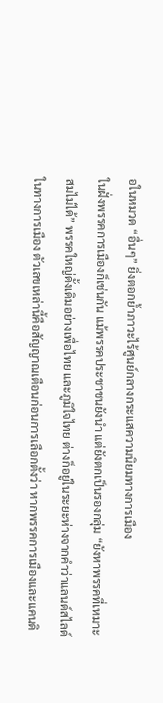อในหมวด “อื่นๆ” ยิ่งตอกย้ำภาวะไร้ศูนย์กลางกระแสความนิยมทางการเมือง
ในฝั่งพรรคการเมืองก็เช่นกัน แม้พรรคประชาชนยังนำ แต่ยังตกเป็นรองกลุ่ม “ยังหาพรรคที่เหมาะสมไม่ได้” พรรคใหญ่ดั้งเดิมอย่างเพื่อไทย และภูมิใจไทย ต่างก็อยู่ในระยะห่างจากคำว่าแลนด์สไลด์
ในทางการเมือง ตัวเลขเหล่านี้คือสัญญาณเตือนก่อนการเลือกตั้งว่า หากพรรคการเมืองและแคนดิ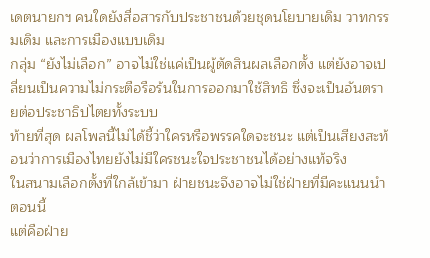เดตนายกฯ คนใดยังสื่อสารกับประชาชนด้วยชุดนโยบายเดิม วาทกรรมเดิม และการเมืองแบบเดิม
กลุ่ม “ยังไม่เลือก” อาจไม่ใช่แค่เป็นผู้ตัดสินผลเลือกตั้ง แต่ยังอาจเปลี่ยนเป็นความไม่กระตือรือร้นในการออกมาใช้สิทธิ ซึ่งจะเป็นอันตรายต่อประชาธิปไตยทั้งระบบ
ท้ายที่สุด ผลโพลนี้ไม่ได้ชี้ว่าใครหรือพรรคใดจะชนะ แต่เป็นเสียงสะท้อนว่าการเมืองไทยยังไม่มีใครชนะใจประชาชนได้อย่างแท้จริง
ในสนามเลือกตั้งที่ใกล้เข้ามา ฝ่ายชนะจึงอาจไม่ใช่ฝ่ายที่มีคะแนนนำตอนนี้
แต่คือฝ่าย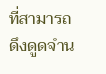ที่สามารถดึงดูดจำน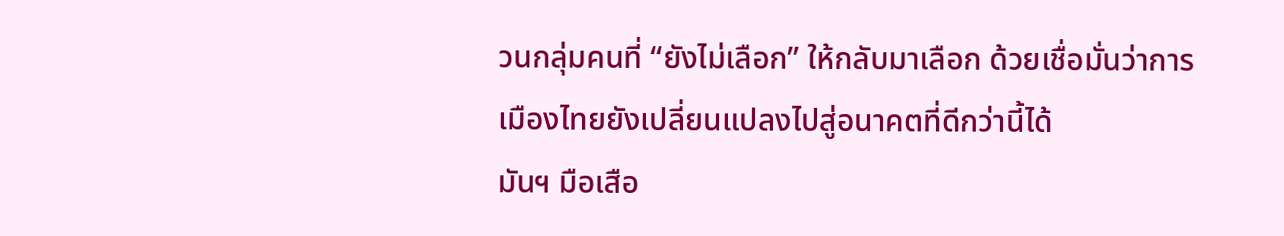วนกลุ่มคนที่ “ยังไม่เลือก” ให้กลับมาเลือก ด้วยเชื่อมั่นว่าการเมืองไทยยังเปลี่ยนแปลงไปสู่อนาคตที่ดีกว่านี้ได้
มันฯ มือเสือ